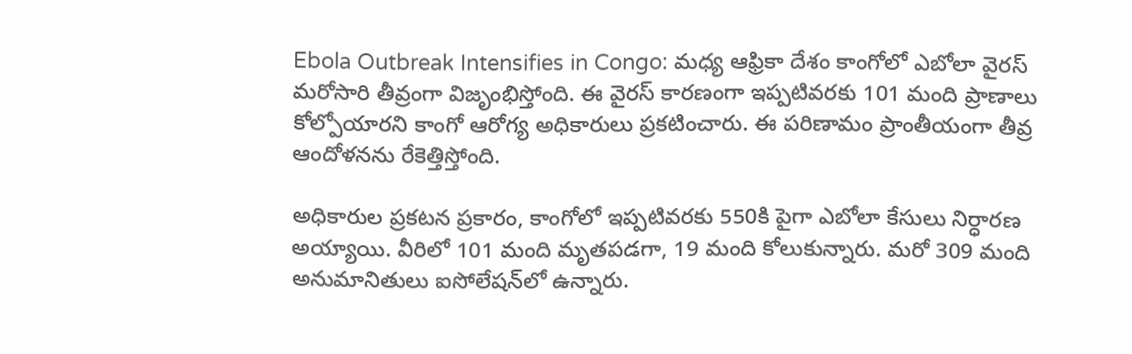Ebola Outbreak Intensifies in Congo: మధ్య ఆఫ్రికా దేశం కాంగోలో ఎబోలా వైరస్ మరోసారి తీవ్రంగా విజృంభిస్తోంది. ఈ వైరస్ కారణంగా ఇప్పటివరకు 101 మంది ప్రాణాలు కోల్పోయారని కాంగో ఆరోగ్య అధికారులు ప్రకటించారు. ఈ పరిణామం ప్రాంతీయంగా తీవ్ర ఆందోళనను రేకెత్తిస్తోంది.

అధికారుల ప్రకటన ప్రకారం, కాంగోలో ఇప్పటివరకు 550కి పైగా ఎబోలా కేసులు నిర్ధారణ అయ్యాయి. వీరిలో 101 మంది మృతపడగా, 19 మంది కోలుకున్నారు. మరో 309 మంది అనుమానితులు ఐసోలేషన్‌లో ఉన్నారు.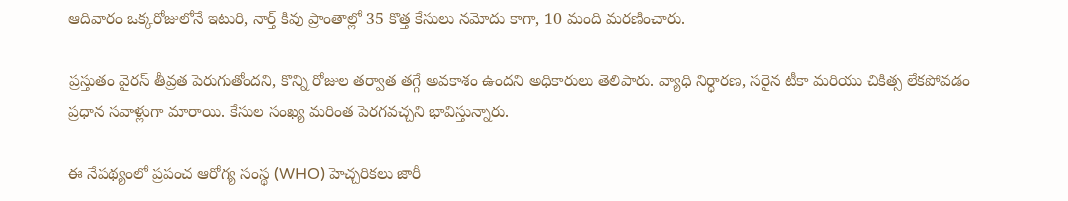ఆదివారం ఒక్కరోజులోనే ఇటురి, నార్త్ కివు ప్రాంతాల్లో 35 కొత్త కేసులు నమోదు కాగా, 10 మంది మరణించారు.

ప్రస్తుతం వైరస్ తీవ్రత పెరుగుతోందని, కొన్ని రోజుల తర్వాత తగ్గే అవకాశం ఉందని అధికారులు తెలిపారు. వ్యాధి నిర్ధారణ, సరైన టీకా మరియు చికిత్స లేకపోవడం ప్రధాన సవాళ్లుగా మారాయి. కేసుల సంఖ్య మరింత పెరగవచ్చని భావిస్తున్నారు.

ఈ నేపథ్యంలో ప్రపంచ ఆరోగ్య సంస్థ (WHO) హెచ్చరికలు జారీ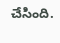చేసింది.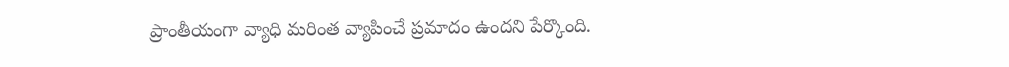ప్రాంతీయంగా వ్యాధి మరింత వ్యాపించే ప్రమాదం ఉందని పేర్కొంది.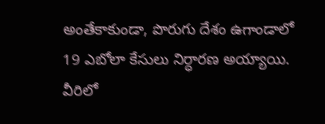అంతేకాకుండా, పొరుగు దేశం ఉగాండాలో 19 ఎబోలా కేసులు నిర్ధారణ అయ్యాయి. వీరిలో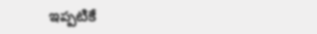ఇప్పటికే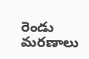రెండు మరణాలు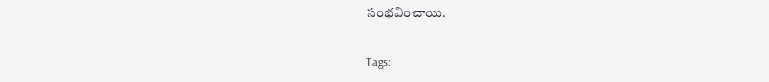సంభవించాయి.

Tags: